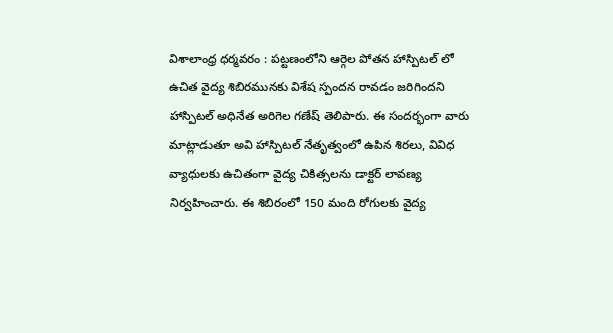విశాలాంధ్ర ధర్మవరం : పట్టణంలోని ఆర్గెల పోతన హాస్పిటల్ లో ఉచిత వైద్య శిబిరమునకు విశేష స్పందన రావడం జరిగిందని హాస్పిటల్ అధినేత అరిగెల గణేష్ తెలిపారు. ఈ సందర్భంగా వారు మాట్లాడుతూ అవి హాస్పిటల్ నేతృత్వంలో ఉపిన శిరలు, వివిధ వ్యాధులకు ఉచితంగా వైద్య చికిత్సలను డాక్టర్ లావణ్య నిర్వహించారు. ఈ శిబిరంలో 150 మంది రోగులకు వైద్య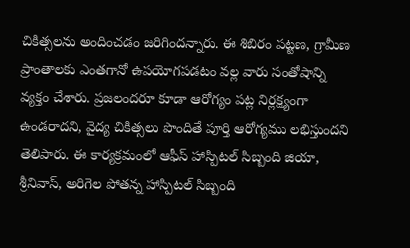చికిత్సలను అందించడం జరిగిందన్నారు. ఈ శిబిరం పట్టణ, గ్రామీణ ప్రాంతాలకు ఎంతగానో ఉపయోగపడటం వల్ల వారు సంతోషాన్ని వ్యక్తం చేశారు. ప్రజలందరూ కూడా ఆరోగ్యం పట్ల నిర్లక్ష్యంగా ఉండరాదని, వైద్య చికిత్సలు పొందితే పూర్తి ఆరోగ్యము లభిస్తుందని తెలిపారు. ఈ కార్యక్రమంలో ఆఫీస్ హాస్పిటల్ సిబ్బంది జియా, శ్రీనివాస్, అరిగెల పోతన్న హాస్పిటల్ సిబ్బంది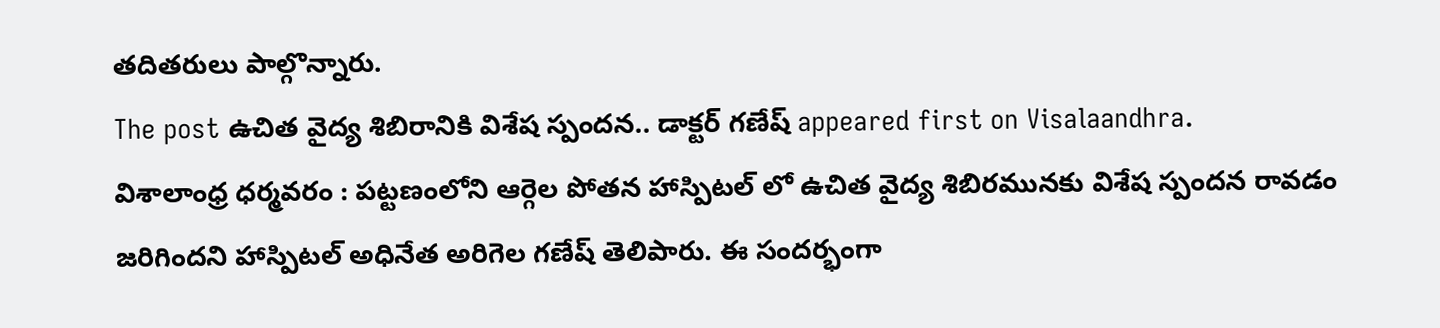తదితరులు పాల్గొన్నారు.
The post ఉచిత వైద్య శిబిరానికి విశేష స్పందన.. డాక్టర్ గణేష్ appeared first on Visalaandhra.
విశాలాంధ్ర ధర్మవరం : పట్టణంలోని ఆర్గెల పోతన హాస్పిటల్ లో ఉచిత వైద్య శిబిరమునకు విశేష స్పందన రావడం జరిగిందని హాస్పిటల్ అధినేత అరిగెల గణేష్ తెలిపారు. ఈ సందర్భంగా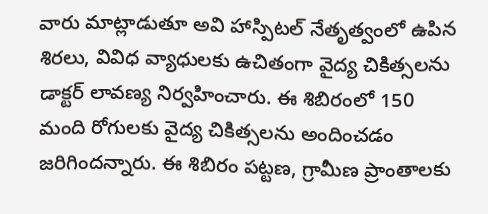వారు మాట్లాడుతూ అవి హాస్పిటల్ నేతృత్వంలో ఉపిన శిరలు, వివిధ వ్యాధులకు ఉచితంగా వైద్య చికిత్సలను డాక్టర్ లావణ్య నిర్వహించారు. ఈ శిబిరంలో 150 మంది రోగులకు వైద్య చికిత్సలను అందించడం జరిగిందన్నారు. ఈ శిబిరం పట్టణ, గ్రామీణ ప్రాంతాలకు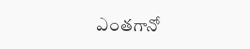ఎంతగానో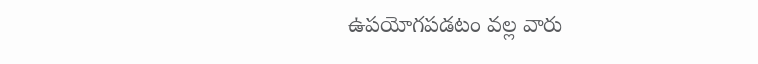ఉపయోగపడటం వల్ల వారు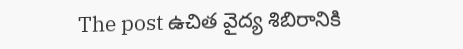The post ఉచిత వైద్య శిబిరానికి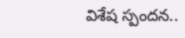విశేష స్పందన..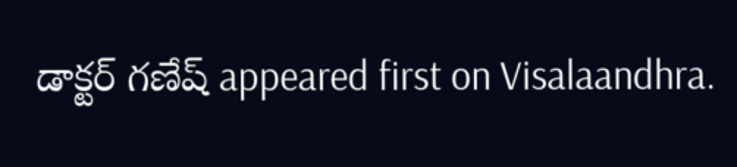డాక్టర్ గణేష్ appeared first on Visalaandhra.